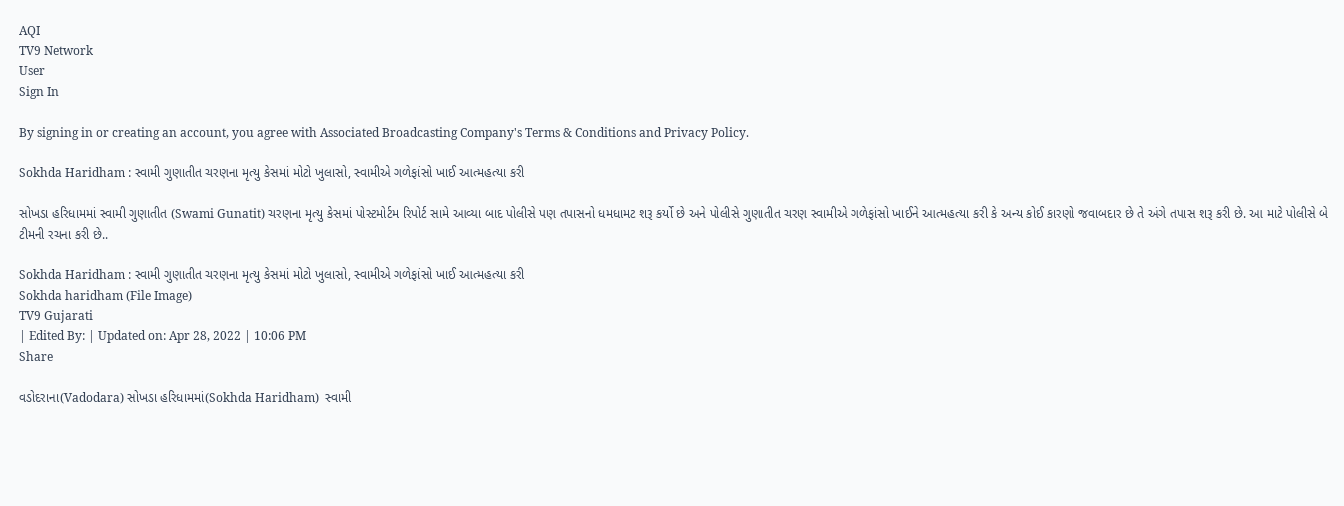AQI
TV9 Network
User
Sign In

By signing in or creating an account, you agree with Associated Broadcasting Company's Terms & Conditions and Privacy Policy.

Sokhda Haridham : સ્વામી ગુણાતીત ચરણના મૃત્યુ કેસમાં મોટો ખુલાસો, સ્વામીએ ગળેફાંસો ખાઈ આત્મહત્યા કરી

સોખડા હરિધામમાં સ્વામી ગુણાતીત (Swami Gunatit) ચરણના મૃત્યુ કેસમાં પોસ્ટમોર્ટમ રિપોર્ટ સામે આવ્યા બાદ પોલીસે પણ તપાસનો ધમધામટ શરૂ કર્યો છે અને પોલીસે ગુણાતીત ચરણ સ્વામીએ ગળેફાંસો ખાઈને આત્મહત્યા કરી કે અન્ય કોઈ કારણો જવાબદાર છે તે અંગે તપાસ શરૂ કરી છે. આ માટે પોલીસે બે ટીમની રચના કરી છે..

Sokhda Haridham : સ્વામી ગુણાતીત ચરણના મૃત્યુ કેસમાં મોટો ખુલાસો, સ્વામીએ ગળેફાંસો ખાઈ આત્મહત્યા કરી
Sokhda haridham (File Image)
TV9 Gujarati
| Edited By: | Updated on: Apr 28, 2022 | 10:06 PM
Share

વડોદરાના(Vadodara) સોખડા હરિધામમાં(Sokhda Haridham)  સ્વામી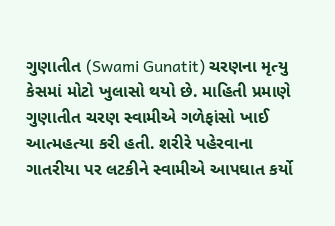ગુણાતીત (Swami Gunatit) ચરણના મૃત્યુ કેસમાં મોટો ખુલાસો થયો છે. માહિતી પ્રમાણે ગુણાતીત ચરણ સ્વામીએ ગળેફાંસો ખાઈ આત્મહત્યા કરી હતી. શરીરે પહેરવાના ગાતરીયા પર લટકીને સ્વામીએ આપઘાત કર્યો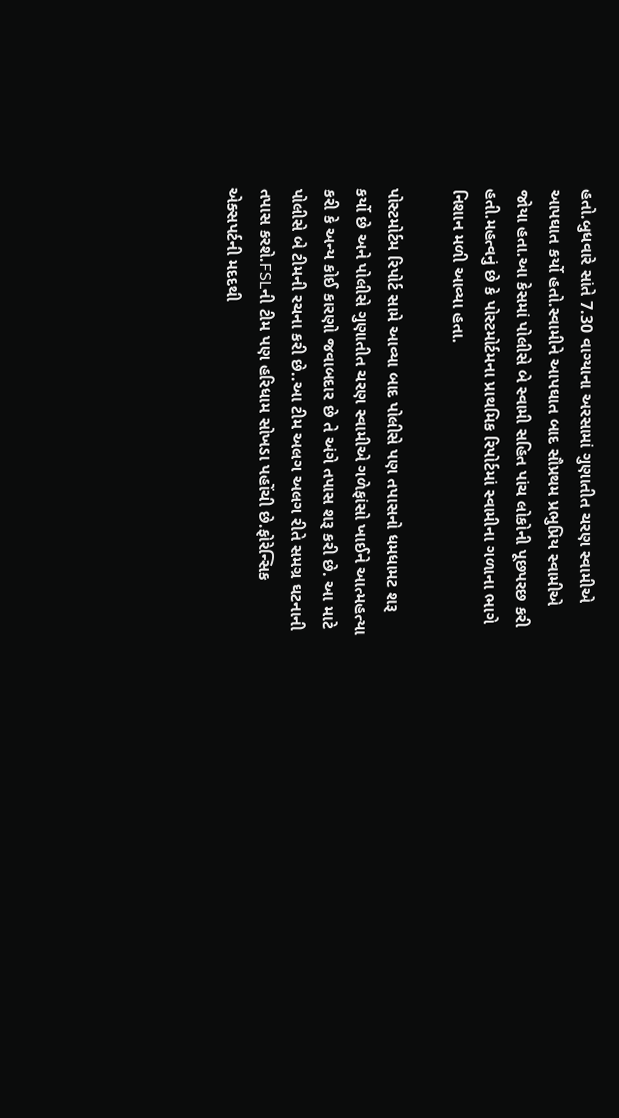હતો.બુધવારે સાંતે 7.30 વાગ્યાના અરસામાં ગુણાતીત ચરણ સ્વામીએ આપઘાત કર્યો હતો.સ્વામીને આપઘાત બાદ સૌપ્રથમ પ્રભુપ્રિય સ્વામીએ જોયા હતા.આ કેસમાં પોલીસે બે સ્વામી સહિત પાંચ લોકોની પૂછપરછ કરી હતી.મહત્વનું છે કે પોસ્ટમોર્ટમના પ્રાથમિક રિપોર્ટમાં સ્વામીના ગળાના ભાગે નિશાન મળી આવ્યા હતા.

પોસ્ટમોર્ટમ રિપોર્ટ સામે આવ્યા બાદ પોલીસે પણ તપાસનો ધમધામટ શરૂ કર્યો છે અને પોલીસે ગુણાતીત ચરણ સ્વામીએ ગળેફાંસો ખાઈને આત્મહત્યા કરી કે અન્ય કોઈ કારણો જવાબદાર છે તે અંગે તપાસ શરૂ કરી છે. આ માટે પોલીસે બે ટીમની રચના કરી છે..આ ટીમ અલગ અલગ રીતે સમગ્ર ઘટનાની તપાસ કરશે.FSLની ટીમ પણ હરિધામ સોખડા પહોંચી છે.ફોરેન્સિક એક્સપર્ટની મદદથી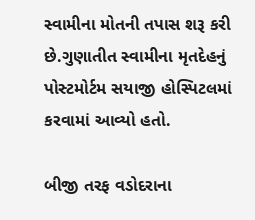સ્વામીના મોતની તપાસ શરૂ કરી છે.ગુણાતીત સ્વામીના મૃતદેહનું પોસ્ટમોર્ટમ સયાજી હોસ્પિટલમાં કરવામાં આવ્યો હતો.

બીજી તરફ વડોદરાના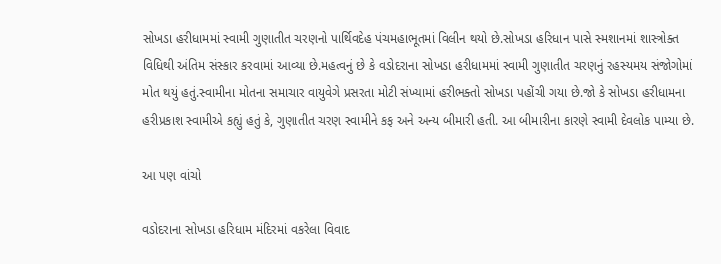સોખડા હરીધામમાં સ્વામી ગુણાતીત ચરણનો પાર્થિવદેહ પંચમહાભૂતમાં વિલીન થયો છે.સોખડા હરિધાન પાસે સ્મશાનમાં શાસ્ત્રોક્ત વિધિથી અંતિમ સંસ્કાર કરવામાં આવ્યા છે.મહત્વનું છે કે વડોદરાના સોખડા હરીધામમાં સ્વામી ગુણાતીત ચરણનું રહસ્યમય સંજોગોમાં મોત થયું હતું.સ્વામીના મોતના સમાચાર વાયુવેગે પ્રસરતા મોટી સંખ્યામાં હરીભક્તો સોખડા પહોંચી ગયા છે.જો કે સોખડા હરીધામના હરીપ્રકાશ સ્વામીએ કહ્યું હતું કે, ગુણાતીત ચરણ સ્વામીને કફ અને અન્ય બીમારી હતી. આ બીમારીના કારણે સ્વામી દેવલોક પામ્યા છે.

આ પણ વાંચો

વડોદરાના સોખડા હરિધામ મંદિરમાં વકરેલા વિવાદ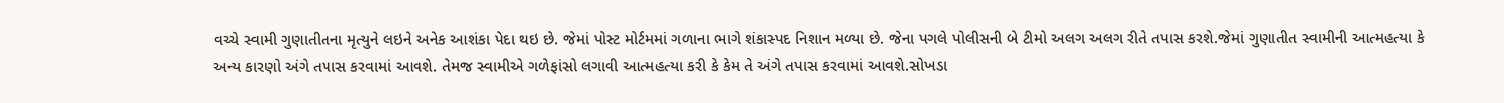વચ્ચે સ્વામી ગુણાતીતના મૃત્યુને લઇને અનેક આશંકા પેદા થઇ છે. જેમાં પોસ્ટ મોર્ટમમાં ગળાના ભાગે શંકાસ્પદ નિશાન મળ્યા છે. જેના પગલે પોલીસની બે ટીમો અલગ અલગ રીતે તપાસ કરશે.જેમાં ગુણાતીત સ્વામીની આત્મહત્યા કે અન્ય કારણો અંગે તપાસ કરવામાં આવશે. તેમજ સ્વામીએ ગળેફાંસો લગાવી આત્મહત્યા કરી કે કેમ તે અંગે તપાસ કરવામાં આવશે.સોખડા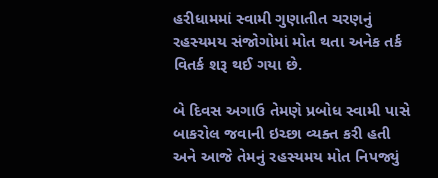હરીધામમાં સ્વામી ગુણાતીત ચરણનું રહસ્યમય સંજોગોમાં મોત થતા અનેક તર્ક વિતર્ક શરૂ થઈ ગયા છે.

બે દિવસ અગાઉ તેમણે પ્રબોધ સ્વામી પાસે બાકરોલ જવાની ઇચ્છા વ્યક્ત કરી હતી અને આજે તેમનું રહસ્યમય મોત નિપજ્યું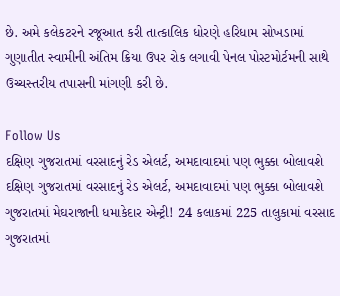છે. અમે કલેકટરને રજૂઆત કરી તાત્કાલિક ધોરણે હરિધામ સોખડામાં ગુણાતીત સ્વામીની અંતિમ ક્રિયા ઉપર રોક લગાવી પેનલ પોસ્ટમોર્ટમની સાથે ઉચ્ચસ્તરીય તપાસની માંગણી કરી છે.

Follow Us
દક્ષિણ ગુજરાતમાં વરસાદનું રેડ એલર્ટ, અમદાવાદમાં પણ ભુક્કા બોલાવશે
દક્ષિણ ગુજરાતમાં વરસાદનું રેડ એલર્ટ, અમદાવાદમાં પણ ભુક્કા બોલાવશે
ગુજરાતમાં મેઘરાજાની ધમાકેદાર એન્ટ્રી! 24 કલાકમાં 225 તાલુકામાં વરસાદ
ગુજરાતમાં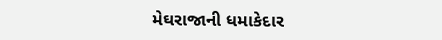મેઘરાજાની ધમાકેદાર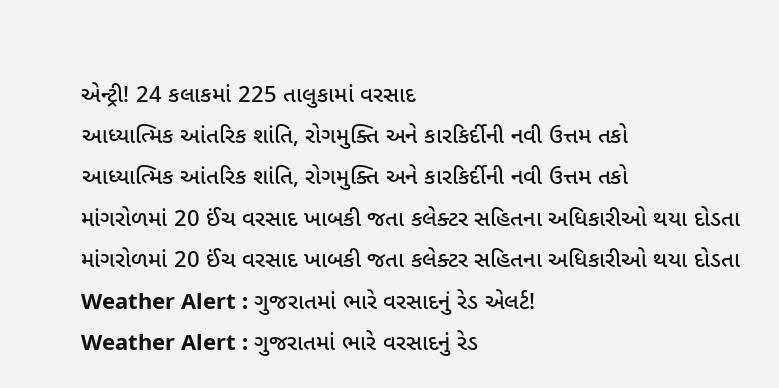એન્ટ્રી! 24 કલાકમાં 225 તાલુકામાં વરસાદ
આધ્યાત્મિક આંતરિક શાંતિ, રોગમુક્તિ અને કારકિર્દીની નવી ઉત્તમ તકો
આધ્યાત્મિક આંતરિક શાંતિ, રોગમુક્તિ અને કારકિર્દીની નવી ઉત્તમ તકો
માંગરોળમાં 20 ઈંચ વરસાદ ખાબકી જતા કલેક્ટર સહિતના અધિકારીઓ થયા દોડતા
માંગરોળમાં 20 ઈંચ વરસાદ ખાબકી જતા કલેક્ટર સહિતના અધિકારીઓ થયા દોડતા
Weather Alert : ગુજરાતમાં ભારે વરસાદનું રેડ એલર્ટ!
Weather Alert : ગુજરાતમાં ભારે વરસાદનું રેડ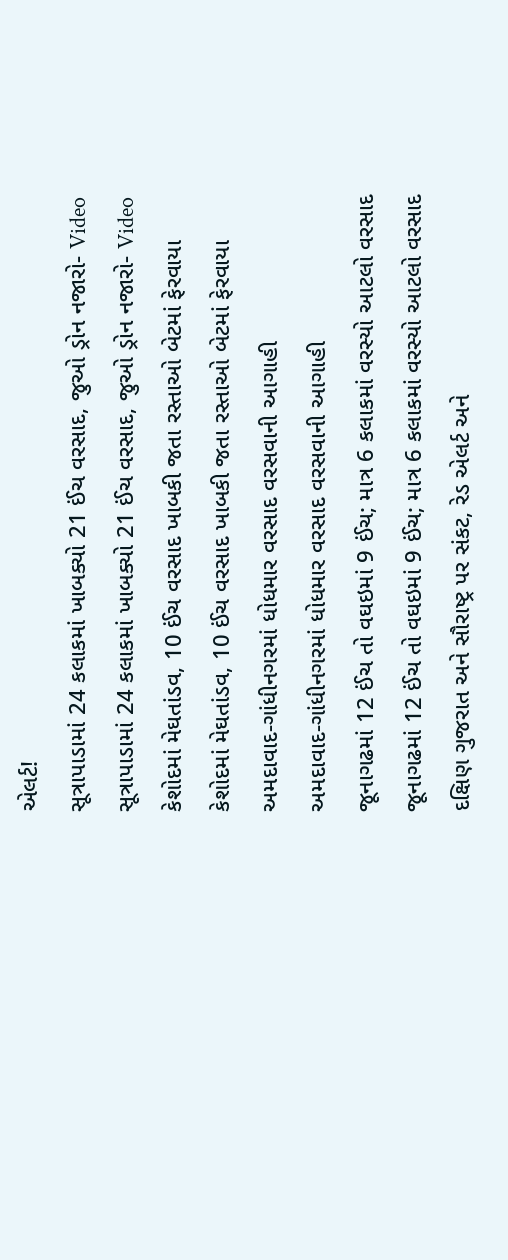એલર્ટ!
સૂત્રાપાડામાં 24 કલાકમાં ખાબક્યો 21 ઈંચ વરસાદ, જુઓ ડ્રોન નજારો- Video
સૂત્રાપાડામાં 24 કલાકમાં ખાબક્યો 21 ઈંચ વરસાદ, જુઓ ડ્રોન નજારો- Video
કેશોદમાં મેઘતાંડવ, 10 ઈંચ વરસાદ ખાબકી જતા રસ્તાઓ બેટમાં ફેરવાયા
કેશોદમાં મેઘતાંડવ, 10 ઈંચ વરસાદ ખાબકી જતા રસ્તાઓ બેટમાં ફેરવાયા
અમદાવાદ-ગાંધીનગરમાં ધોધમાર વરસાદ વરસવાની આગાહી
અમદાવાદ-ગાંધીનગરમાં ધોધમાર વરસાદ વરસવાની આગાહી
જૂનાગઢમાં 12 ઈંચ તો વઘઇમાં 9 ઈંચ; માત્ર 6 કલાકમાં વરસ્યો આટલો વરસાદ
જૂનાગઢમાં 12 ઈંચ તો વઘઇમાં 9 ઈંચ; માત્ર 6 કલાકમાં વરસ્યો આટલો વરસાદ
દક્ષિણ ગુજરાત અને સૌરાષ્ટ્ર પર સંકટ, રેડ એલર્ટ અને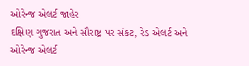ઓરેન્જ એલર્ટ જાહેર
દક્ષિણ ગુજરાત અને સૌરાષ્ટ્ર પર સંકટ, રેડ એલર્ટ અને ઓરેન્જ એલર્ટ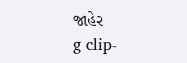જાહેર
g clip-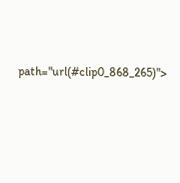path="url(#clip0_868_265)">